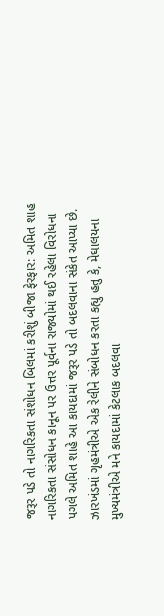જરૂર પડે તો નાગરિકતા સંશોધન બિલમાં કરીશું બીજા ફેરફાર: અમિત શાહ
નાગરિકતા સંસોધન કાનૂન પર ઉત્તર પૂર્વના રાજ્યોમાં થઈ રહેલા વિરોધના પગલે અમિત શાહે આ કાયદામાં જરૂર પડે તો બદલવાના સંકેત આપ્યા છે. ઝારખંડમાં ગૃહમંત્રીએ એક રેલીને સંબોધન કરતા કહ્યુ હતુ કે, મેઘાલયના મુખ્યમંત્રીએ મને કાયદામાં કેટલાક બદલવા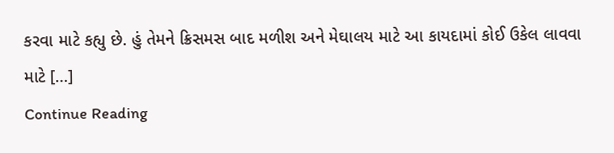કરવા માટે કહ્યુ છે. હું તેમને ક્રિસમસ બાદ મળીશ અને મેઘાલય માટે આ કાયદામાં કોઈ ઉકેલ લાવવા માટે […]
Continue Reading